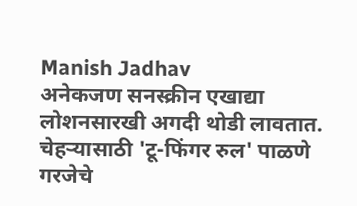Manish Jadhav
अनेकजण सनस्क्रीन एखाद्या लोशनसारखी अगदी थोडी लावतात. चेहऱ्यासाठी 'टू-फिंगर रुल' पाळणे गरजेचे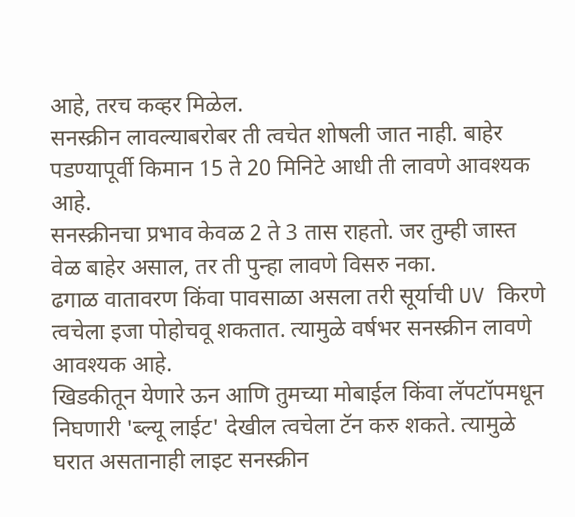आहे, तरच कव्हर मिळेल.
सनस्क्रीन लावल्याबरोबर ती त्वचेत शोषली जात नाही. बाहेर पडण्यापूर्वी किमान 15 ते 20 मिनिटे आधी ती लावणे आवश्यक आहे.
सनस्क्रीनचा प्रभाव केवळ 2 ते 3 तास राहतो. जर तुम्ही जास्त वेळ बाहेर असाल, तर ती पुन्हा लावणे विसरु नका.
ढगाळ वातावरण किंवा पावसाळा असला तरी सूर्याची UV किरणे त्वचेला इजा पोहोचवू शकतात. त्यामुळे वर्षभर सनस्क्रीन लावणे आवश्यक आहे.
खिडकीतून येणारे ऊन आणि तुमच्या मोबाईल किंवा लॅपटॉपमधून निघणारी 'ब्ल्यू लाईट' देखील त्वचेला टॅन करु शकते. त्यामुळे घरात असतानाही लाइट सनस्क्रीन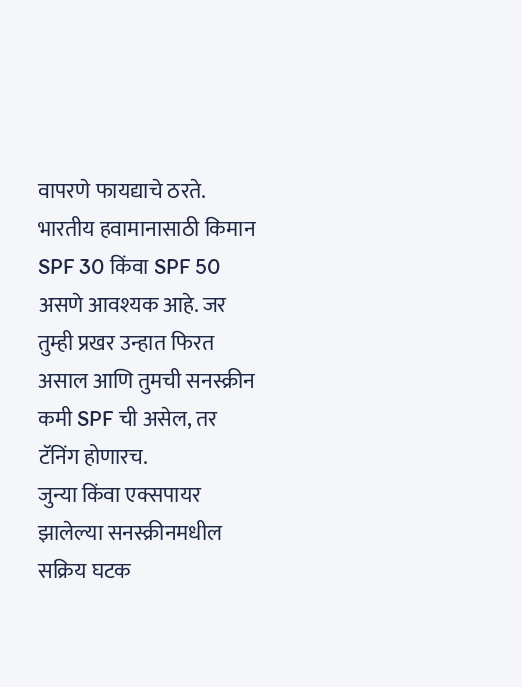वापरणे फायद्याचे ठरते.
भारतीय हवामानासाठी किमान SPF 30 किंवा SPF 50 असणे आवश्यक आहे. जर तुम्ही प्रखर उन्हात फिरत असाल आणि तुमची सनस्क्रीन कमी SPF ची असेल, तर टॅनिंग होणारच.
जुन्या किंवा एक्सपायर झालेल्या सनस्क्रीनमधील सक्रिय घटक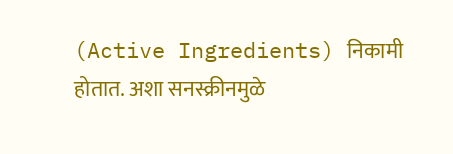(Active Ingredients) निकामी होतात. अशा सनस्क्रीनमुळे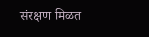संरक्षण मिळत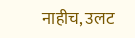नाहीच, उलट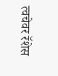त्वचेवर रॅशेस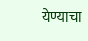येण्याचा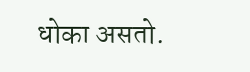धोका असतो.